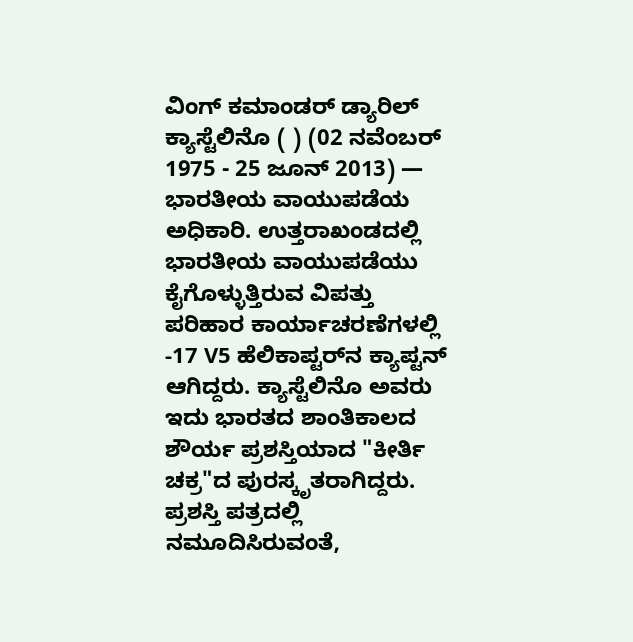ವಿಂಗ್ ಕಮಾಂಡರ್ ಡ್ಯಾರಿಲ್ ಕ್ಯಾಸ್ಟೆಲಿನೊ ( ) (02 ನವೆಂಬರ್ 1975 - 25 ಜೂನ್ 2013) — ಭಾರತೀಯ ವಾಯುಪಡೆಯ ಅಧಿಕಾರಿ. ಉತ್ತರಾಖಂಡದಲ್ಲಿ ಭಾರತೀಯ ವಾಯುಪಡೆಯು ಕೈಗೊಳ್ಳುತ್ತಿರುವ ವಿಪತ್ತು ಪರಿಹಾರ ಕಾರ್ಯಾಚರಣೆಗಳಲ್ಲಿ -17 V5 ಹೆಲಿಕಾಪ್ಟರ್‌ನ ಕ್ಯಾಪ್ಟನ್ ಆಗಿದ್ದರು. ಕ್ಯಾಸ್ಟೆಲಿನೊ ಅವರು ಇದು ಭಾರತದ ಶಾಂತಿಕಾಲದ ಶೌರ್ಯ ಪ್ರಶಸ್ತಿಯಾದ "ಕೀರ್ತಿ ಚಕ್ರ"ದ ಪುರಸ್ಕೃತರಾಗಿದ್ದರು. ಪ್ರಶಸ್ತಿ ಪತ್ರದಲ್ಲಿ ನಮೂದಿಸಿರುವಂತೆ,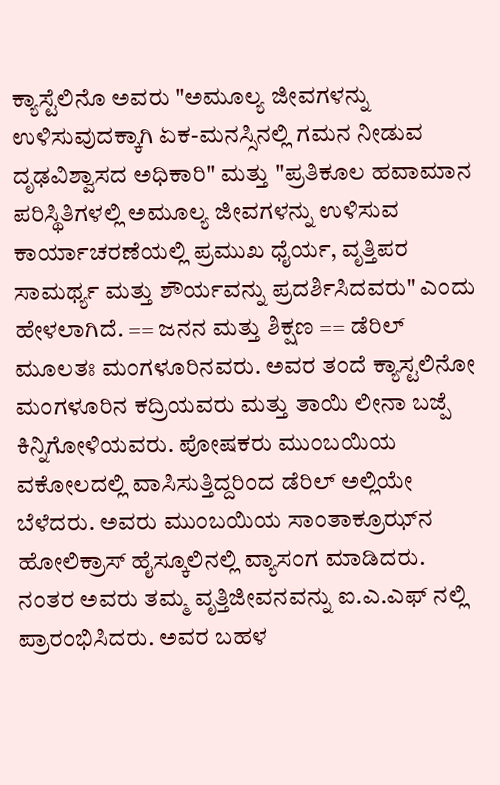ಕ್ಯಾಸ್ಟೆಲಿನೊ ಅವರು "ಅಮೂಲ್ಯ ಜೀವಗಳನ್ನು ಉಳಿಸುವುದಕ್ಕಾಗಿ ಏಕ-ಮನಸ್ಸಿನಲ್ಲಿ ಗಮನ ನೀಡುವ ದೃಢವಿಶ್ವಾಸದ ಅಧಿಕಾರಿ" ಮತ್ತು "ಪ್ರತಿಕೂಲ ಹವಾಮಾನ ಪರಿಸ್ಥಿತಿಗಳಲ್ಲಿ ಅಮೂಲ್ಯ ಜೀವಗಳನ್ನು ಉಳಿಸುವ ಕಾರ್ಯಾಚರಣೆಯಲ್ಲಿ ಪ್ರಮುಖ ಧೈರ್ಯ, ವೃತ್ತಿಪರ ಸಾಮರ್ಥ್ಯ ಮತ್ತು ಶೌರ್ಯವನ್ನು ಪ್ರದರ್ಶಿಸಿದವರು" ಎಂದು ಹೇಳಲಾಗಿದೆ. == ಜನನ ಮತ್ತು ಶಿಕ್ಷಣ == ಡೆರಿಲ್ ಮೂಲತಃ ಮಂಗಳೂರಿನವರು. ಅವರ ತಂದೆ ಕ್ಯಾಸ್ಟಲಿನೋ ಮಂಗಳೂರಿನ ಕದ್ರಿಯವರು ಮತ್ತು ತಾಯಿ ಲೀನಾ ಬಜ್ಪೆ ಕಿನ್ನಿಗೋಳಿಯವರು. ಪೋಷಕರು ಮುಂಬಯಿಯ ವಕೋಲದಲ್ಲಿ ವಾಸಿಸುತ್ತಿದ್ದರಿಂದ ಡೆರಿಲ್ ಅಲ್ಲಿಯೇ ಬೆಳೆದರು. ಅವರು ಮುಂಬಯಿಯ ಸಾಂತಾಕ್ರೂಝ್‌ನ ಹೋಲಿಕ್ರಾಸ್ ಹೈಸ್ಕೂಲಿನಲ್ಲಿ ವ್ಯಾಸಂಗ ಮಾಡಿದರು. ನಂತರ ಅವರು ತಮ್ಮ ವೃತ್ತಿಜೀವನವನ್ನು ಐ.ಎ.ಎಫ್ ನಲ್ಲಿ ಪ್ರಾರಂಭಿಸಿದರು. ಅವರ ಬಹಳ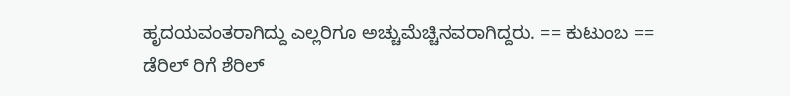ಹೃದಯವಂತರಾಗಿದ್ದು ಎಲ್ಲರಿಗೂ ಅಚ್ಚುಮೆಚ್ಚಿನವರಾಗಿದ್ದರು. == ಕುಟುಂಬ == ಡೆರಿಲ್ ರಿಗೆ ಶೆರಿಲ್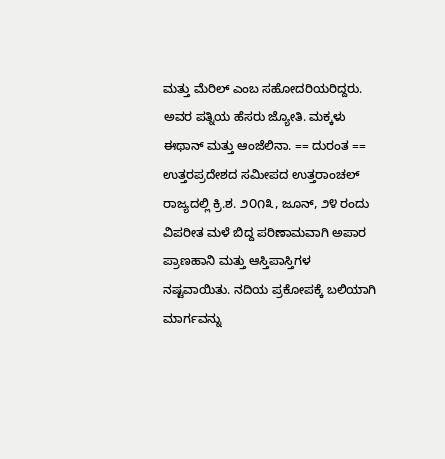ಮತ್ತು ಮೆರಿಲ್ ಎಂಬ ಸಹೋದರಿಯರಿದ್ದರು. ಅವರ ಪತ್ನಿಯ ಹೆಸರು ಜ್ಯೋತಿ. ಮಕ್ಕಳು ಈಥಾನ್ ಮತ್ತು ಆಂಜೆಲಿನಾ. == ದುರಂತ == ಉತ್ತರಪ್ರದೇಶದ ಸಮೀಪದ ಉತ್ತರಾಂಚಲ್ ರಾಜ್ಯದಲ್ಲಿ ಕ್ರಿ.ಶ. ೨೦೧೩, ಜೂನ್, ೨೪ ರಂದು ವಿಪರೀತ ಮಳೆ ಬಿದ್ದ ಪರಿಣಾಮವಾಗಿ ಅಪಾರ ಪ್ರಾಣಹಾನಿ ಮತ್ತು ಆಸ್ತಿಪಾಸ್ತಿಗಳ ನಷ್ಟವಾಯಿತು. ನದಿಯ ಪ್ರಕೋಪಕ್ಕೆ ಬಲಿಯಾಗಿ ಮಾರ್ಗವನ್ನು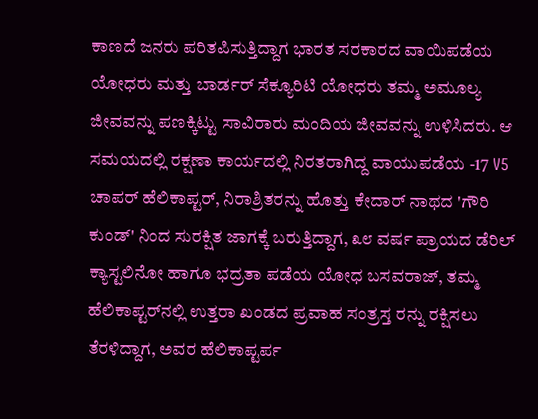ಕಾಣದೆ ಜನರು ಪರಿತಪಿಸುತ್ತಿದ್ದಾಗ ಭಾರತ ಸರಕಾರದ ವಾಯಿಪಡೆಯ ಯೋಧರು ಮತ್ತು ಬಾರ್ಡರ್ ಸೆಕ್ಯೂರಿಟಿ ಯೋಧರು ತಮ್ಮ ಅಮೂಲ್ಯ ಜೀವವನ್ನು ಪಣಕ್ಕಿಟ್ಟು ಸಾವಿರಾರು ಮಂದಿಯ ಜೀವವನ್ನು ಉಳಿಸಿದರು. ಆ ಸಮಯದಲ್ಲಿ ರಕ್ಷಣಾ ಕಾರ್ಯದಲ್ಲಿ ನಿರತರಾಗಿದ್ದ ವಾಯುಪಡೆಯ -17 V5 ಚಾಪರ್ ಹೆಲಿಕಾಪ್ಟರ್, ನಿರಾಶ್ರಿತರನ್ನು ಹೊತ್ತು ಕೇದಾರ್ ನಾಥದ 'ಗೌರಿ ಕುಂಡ್' ನಿಂದ ಸುರಕ್ಷಿತ ಜಾಗಕ್ಕೆ ಬರುತ್ತಿದ್ದಾಗ, ೩೮ ವರ್ಷ ಪ್ರಾಯದ ಡೆರಿಲ್ ಕ್ಯಾಸ್ಟಲಿನೋ ಹಾಗೂ ಭದ್ರತಾ ಪಡೆಯ ಯೋಧ ಬಸವರಾಜ್, ತಮ್ಮ ಹೆಲಿಕಾಪ್ಟರ್‌ನಲ್ಲಿ ಉತ್ತರಾ ಖಂಡದ ಪ್ರವಾಹ ಸಂತ್ರಸ್ತ ರನ್ನು ರಕ್ಷಿಸಲು ತೆರಳಿದ್ದಾಗ, ಅವರ ಹೆಲಿಕಾಪ್ಟರ್ಪ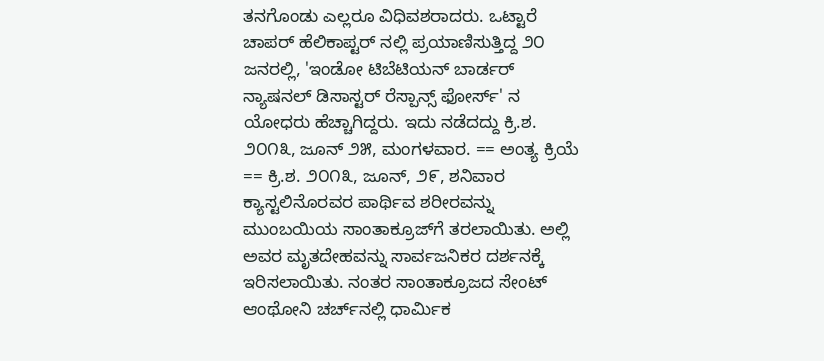ತನಗೊಂಡು ಎಲ್ಲರೂ ವಿಧಿವಶರಾದರು. ಒಟ್ಟಾರೆ ಚಾಪರ್ ಹೆಲಿಕಾಪ್ಟರ್ ನಲ್ಲಿ ಪ್ರಯಾಣಿಸುತ್ತಿದ್ದ ೨೦ ಜನರಲ್ಲಿ, 'ಇಂಡೋ ಟಿಬೆಟಿಯನ್ ಬಾರ್ಡರ್ ನ್ಯಾಷನಲ್ ಡಿಸಾಸ್ಟರ್ ರೆಸ್ಪಾನ್ಸ್ ಫೋರ್ಸ್' ನ ಯೋಧರು ಹೆಚ್ಚಾಗಿದ್ದರು. ಇದು ನಡೆದದ್ದು ಕ್ರಿ.ಶ. ೨೦೧೩, ಜೂನ್ ೨೫, ಮಂಗಳವಾರ. == ಅಂತ್ಯ ಕ್ರಿಯೆ == ಕ್ರಿ.ಶ. ೨೦೧೩, ಜೂನ್, ೨೯, ಶನಿವಾರ ಕ್ಯಾಸ್ಟಲಿನೊರವರ ಪಾರ್ಥಿವ ಶರೀರವನ್ನು ಮುಂಬಯಿಯ ಸಾಂತಾಕ್ರೂಜ್‌ಗೆ ತರಲಾಯಿತು. ಅಲ್ಲಿ ಅವರ ಮೃತದೇಹವನ್ನು ಸಾರ್ವಜನಿಕರ ದರ್ಶನಕ್ಕೆ ಇರಿಸಲಾಯಿತು. ನಂತರ ಸಾಂತಾಕ್ರೂಜದ ಸೇಂಟ್ ಆಂಥೋನಿ ಚರ್ಚ್‌ನಲ್ಲಿ ಧಾರ್ಮಿಕ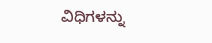ವಿಧಿಗಳನ್ನು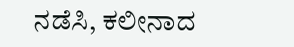ನಡೆಸಿ, ಕಲೀನಾದ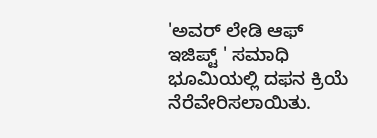'ಅವರ್ ಲೇಡಿ ಆಫ್ ಇಜಿಪ್ಟ್ ' ಸಮಾಧಿ ಭೂಮಿಯಲ್ಲಿ ದಫನ ಕ್ರಿಯೆ ನೆರೆವೇರಿಸಲಾಯಿತು.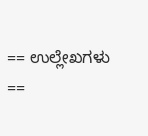== ಉಲ್ಲೇಖಗಳು ==